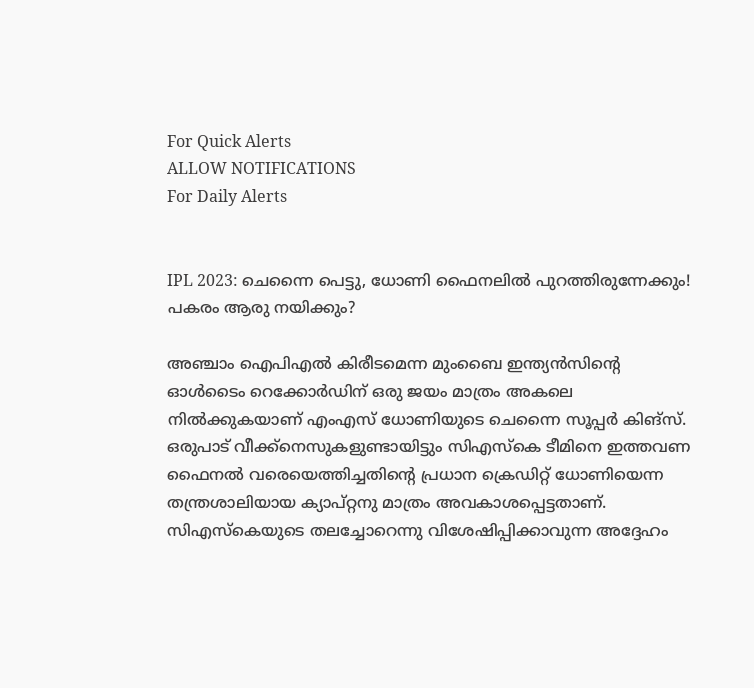For Quick Alerts
ALLOW NOTIFICATIONS
For Daily Alerts


IPL 2023: ചെന്നൈ പെട്ടു, ധോണി ഫൈനലില്‍ പുറത്തിരുന്നേക്കും! പകരം ആരു നയിക്കും?

അഞ്ചാം ഐപിഎല്‍ കിരീടമെന്ന മുംബൈ ഇന്ത്യന്‍സിന്റെ ഓള്‍ടൈം റെക്കോര്‍ഡിന് ഒരു ജയം മാത്രം അകലെ നില്‍ക്കുകയാണ് എംഎസ് ധോണിയുടെ ചെന്നൈ സൂപ്പര്‍ കിങ്‌സ്. ഒരുപാട് വീക്ക്നെസുകളുണ്ടായിട്ടും സിഎസ്‌കെ ടീമിനെ ഇത്തവണ ഫൈനല്‍ വരെയെത്തിച്ചതിന്റെ പ്രധാന ക്രെഡിറ്റ് ധോണിയെന്ന തന്ത്രശാലിയായ ക്യാപ്റ്റനു മാത്രം അവകാശപ്പെട്ടതാണ്. സിഎസ്‌കെയുടെ തലച്ചോറെന്നു വിശേഷിപ്പിക്കാവുന്ന അദ്ദേഹം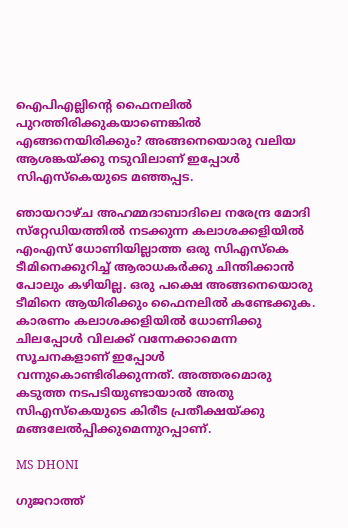ഐപിഎല്ലിന്റെ ഫൈനലില്‍ പുറത്തിരിക്കുകയാണെങ്കില്‍ എങ്ങനെയിരിക്കും? അങ്ങനെയൊരു വലിയ ആശങ്കയ്ക്കു നടുവിലാണ് ഇപ്പോള്‍ സിഎസ്‌കെയുടെ മഞ്ഞപ്പട.

ഞായറാഴ്ച അഹമ്മദാബാദിലെ നരേന്ദ്ര മോദി സ്‌റ്റേഡിയത്തില്‍ നടക്കുന്ന കലാശക്കളിയില്‍ എംഎസ് ധോണിയില്ലാത്ത ഒരു സിഎസ്‌കെ ടീമിനെക്കുറിച്ച് ആരാധകര്‍ക്കു ചിന്തിക്കാന്‍ പോലും കഴിയില്ല. ഒരു പക്ഷെ അങ്ങനെയൊരു ടീമിനെ ആയിരിക്കും ഫൈനലില്‍ കണ്ടേക്കുക. കാരണം കലാശക്കളിയില്‍ ധോണിക്കു ചിലപ്പോള്‍ വിലക്ക് വന്നേക്കാമെന്ന സൂചനകളാണ് ഇപ്പോള്‍ വന്നുകൊണ്ടിരിക്കുന്നത്. അത്തരമൊരു കടുത്ത നടപടിയുണ്ടായാല്‍ അതു സിഎസ്‌കെയുടെ കിരീട പ്രതീക്ഷയ്ക്കു മങ്ങലേല്‍പ്പിക്കുമെന്നുറപ്പാണ്.

MS DHONI

ഗുജറാത്ത്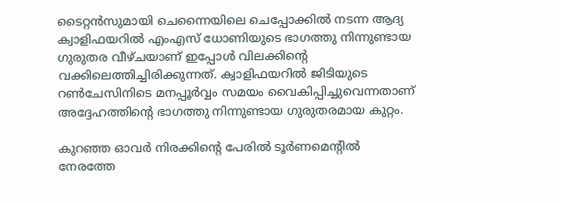ടൈറ്റന്‍സുമായി ചെന്നൈയിലെ ചെപ്പോക്കില്‍ നടന്ന ആദ്യ ക്വാളിഫയറില്‍ എംഎസ് ധോണിയുടെ ഭാഗത്തു നിന്നുണ്ടായ ഗുരുതര വീഴ്ചയാണ് ഇപ്പോള്‍ വിലക്കിന്റെ വക്കിലെത്തിച്ചിരിക്കുന്നത്. ക്വാളിഫയറില്‍ ജിടിയുടെ റണ്‍ചേസിനിടെ മനപ്പൂര്‍വ്വം സമയം വൈകിപ്പിച്ചുവെന്നതാണ് അദ്ദേഹത്തിന്റെ ഭാഗത്തു നിന്നുണ്ടായ ഗുരുതരമായ കുറ്റം.

കുറഞ്ഞ ഓവര്‍ നിരക്കിന്റെ പേരില്‍ ടൂര്‍ണമെന്റില്‍ നേരത്തേ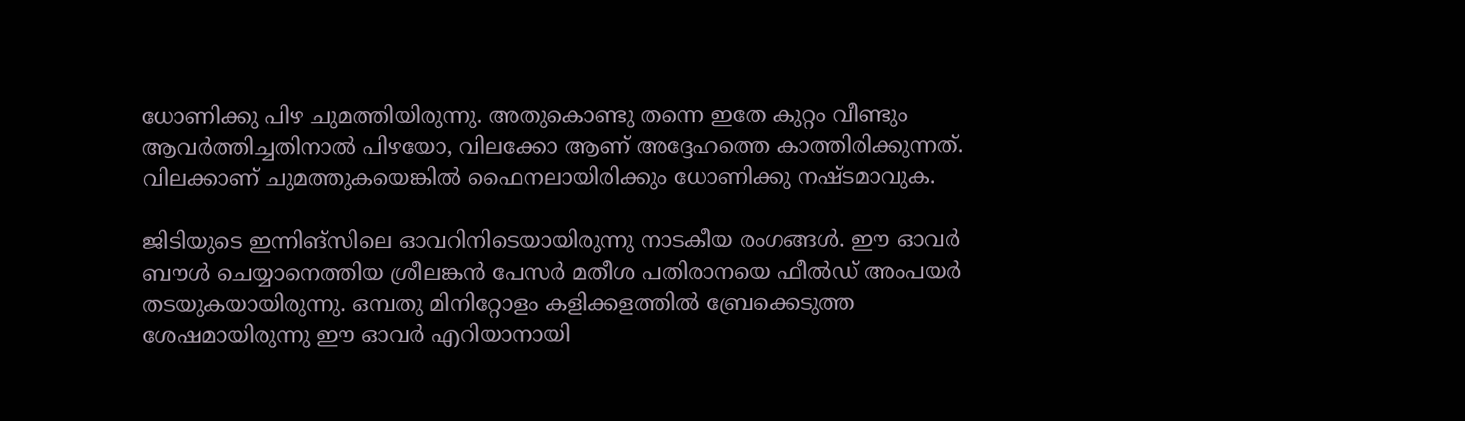ധോണിക്കു പിഴ ചുമത്തിയിരുന്നു. അതുകൊണ്ടു തന്നെ ഇതേ കുറ്റം വീണ്ടും ആവര്‍ത്തിച്ചതിനാല്‍ പിഴയോ, വിലക്കോ ആണ് അദ്ദേഹത്തെ കാത്തിരിക്കുന്നത്. വിലക്കാണ് ചുമത്തുകയെങ്കില്‍ ഫൈനലായിരിക്കും ധോണിക്കു നഷ്ടമാവുക.

ജിടിയുടെ ഇന്നിങ്‌സിലെ ഓവറിനിടെയായിരുന്നു നാടകീയ രംഗങ്ങള്‍. ഈ ഓവര്‍ ബൗള്‍ ചെയ്യാനെത്തിയ ശ്രീലങ്കന്‍ പേസര്‍ മതീശ പതിരാനയെ ഫീല്‍ഡ് അംപയര്‍ തടയുകയായിരുന്നു. ഒമ്പതു മിനിറ്റോളം കളിക്കളത്തില്‍ ബ്രേക്കെടുത്ത ശേഷമായിരുന്നു ഈ ഓവര്‍ എറിയാനായി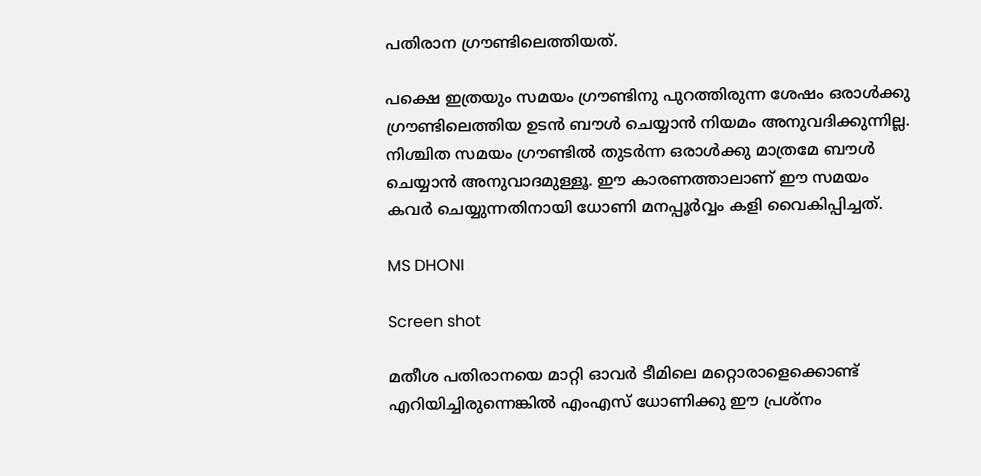പതിരാന ഗ്രൗണ്ടിലെത്തിയത്.

പക്ഷെ ഇത്രയും സമയം ഗ്രൗണ്ടിനു പുറത്തിരുന്ന ശേഷം ഒരാള്‍ക്കു ഗ്രൗണ്ടിലെത്തിയ ഉടന്‍ ബൗള്‍ ചെയ്യാന്‍ നിയമം അനുവദിക്കുന്നില്ല. നിശ്ചിത സമയം ഗ്രൗണ്ടില്‍ തുടര്‍ന്ന ഒരാള്‍ക്കു മാത്രമേ ബൗള്‍ ചെയ്യാന്‍ അനുവാദമുള്ളൂ. ഈ കാരണത്താലാണ് ഈ സമയം കവര്‍ ചെയ്യുന്നതിനായി ധോണി മനപ്പൂര്‍വ്വം കളി വൈകിപ്പിച്ചത്.

MS DHONI

Screen shot

മതീശ പതിരാനയെ മാറ്റി ഓവര്‍ ടീമിലെ മറ്റൊരാളെക്കൊണ്ട് എറിയിച്ചിരുന്നെങ്കില്‍ എംഎസ് ധോണിക്കു ഈ പ്രശ്‌നം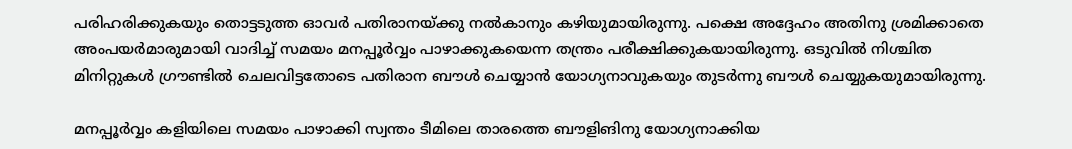പരിഹരിക്കുകയും തൊട്ടടുത്ത ഓവര്‍ പതിരാനയ്ക്കു നല്‍കാനും കഴിയുമായിരുന്നു. പക്ഷെ അദ്ദേഹം അതിനു ശ്രമിക്കാതെ അംപയര്‍മാരുമായി വാദിച്ച് സമയം മനപ്പൂര്‍വ്വം പാഴാക്കുകയെന്ന തന്ത്രം പരീക്ഷിക്കുകയായിരുന്നു. ഒടുവില്‍ നിശ്ചിത മിനിറ്റുകള്‍ ഗ്രൗണ്ടില്‍ ചെലവിട്ടതോടെ പതിരാന ബൗള്‍ ചെയ്യാന്‍ യോഗ്യനാവുകയും തുടര്‍ന്നു ബൗള്‍ ചെയ്യുകയുമായിരുന്നു.

മനപ്പൂര്‍വ്വം കളിയിലെ സമയം പാഴാക്കി സ്വന്തം ടീമിലെ താരത്തെ ബൗളിങിനു യോഗ്യനാക്കിയ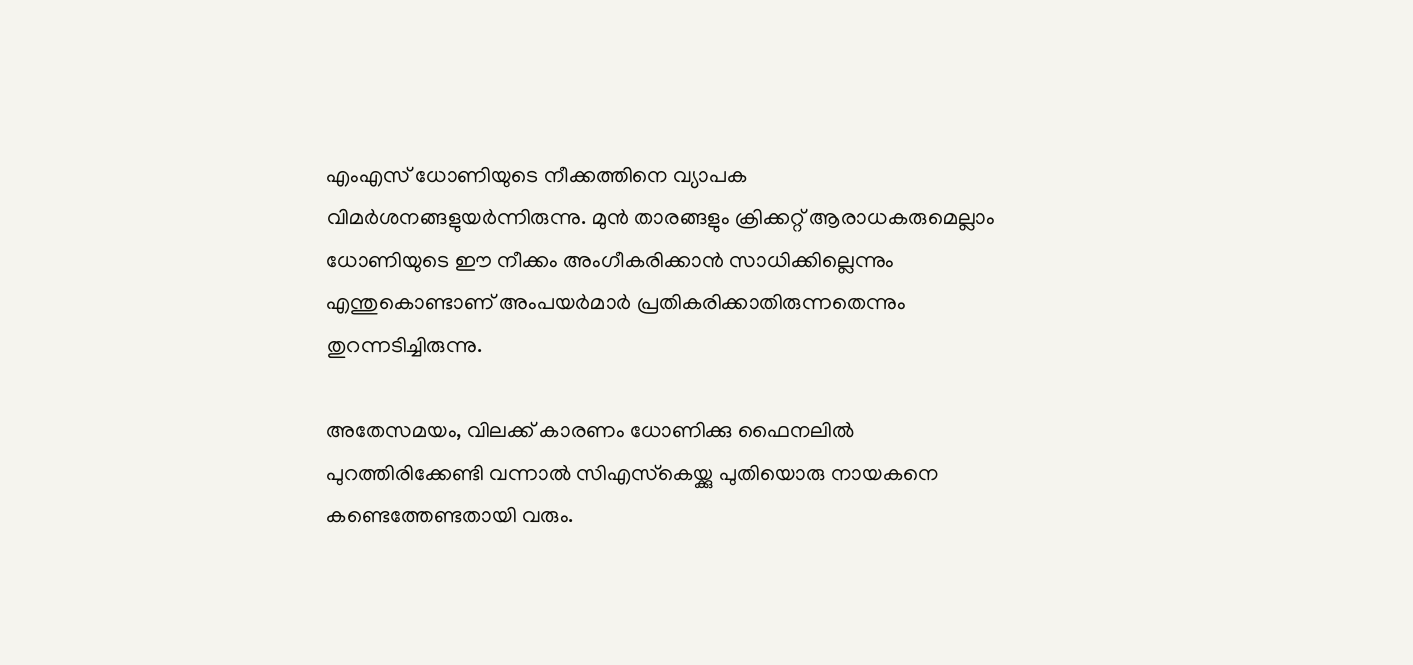എംഎസ് ധോണിയുടെ നീക്കത്തിനെ വ്യാപക വിമര്‍ശനങ്ങളുയര്‍ന്നിരുന്നു. മുന്‍ താരങ്ങളും ക്രിക്കറ്റ് ആരാധകരുമെല്ലാം ധോണിയുടെ ഈ നീക്കം അംഗീകരിക്കാന്‍ സാധിക്കില്ലെന്നും എന്തുകൊണ്ടാണ് അംപയര്‍മാര്‍ പ്രതികരിക്കാതിരുന്നതെന്നും തുറന്നടിച്ചിരുന്നു.

അതേസമയം, വിലക്ക് കാരണം ധോണിക്കു ഫൈനലില്‍ പുറത്തിരിക്കേണ്ടി വന്നാല്‍ സിഎസ്‌കെയ്ക്കു പുതിയൊരു നായകനെ കണ്ടെത്തേണ്ടതായി വരും.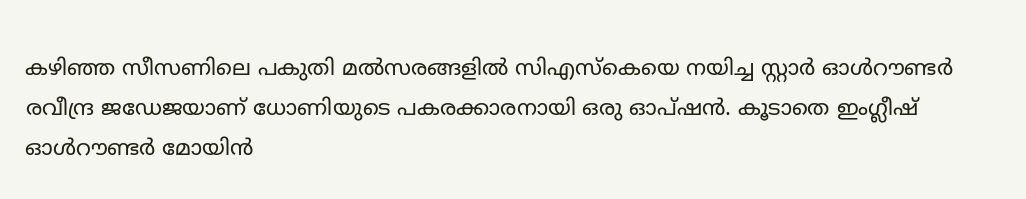കഴിഞ്ഞ സീസണിലെ പകുതി മല്‍സരങ്ങളില്‍ സിഎസ്‌കെയെ നയിച്ച സ്റ്റാര്‍ ഓള്‍റൗണ്ടര്‍ രവീന്ദ്ര ജഡേജയാണ് ധോണിയുടെ പകരക്കാരനായി ഒരു ഓപ്ഷന്‍. കൂടാതെ ഇംഗ്ലീഷ് ഓള്‍റൗണ്ടര്‍ മോയിന്‍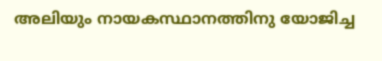അലിയും നായകസ്ഥാനത്തിനു യോജിച്ച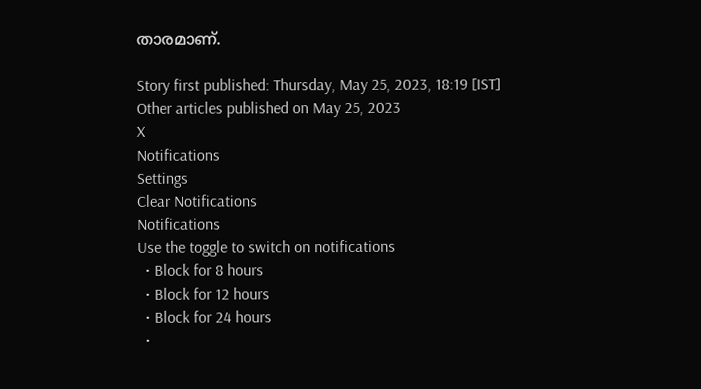താരമാണ്.

Story first published: Thursday, May 25, 2023, 18:19 [IST]
Other articles published on May 25, 2023
X
Notifications
Settings
Clear Notifications
Notifications
Use the toggle to switch on notifications
  • Block for 8 hours
  • Block for 12 hours
  • Block for 24 hours
  •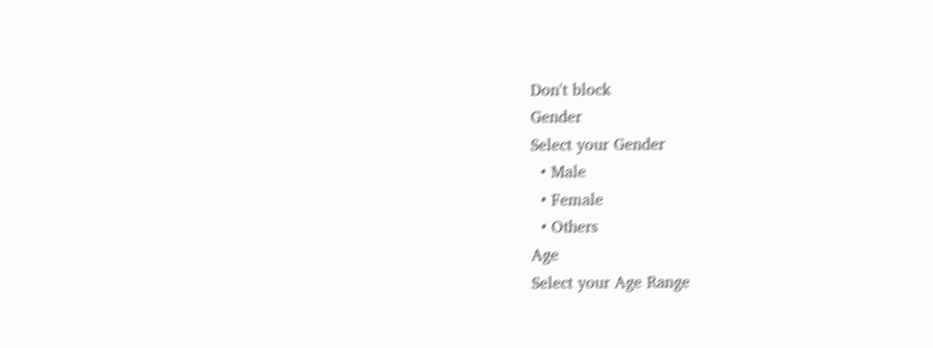Don't block
Gender
Select your Gender
  • Male
  • Female
  • Others
Age
Select your Age Range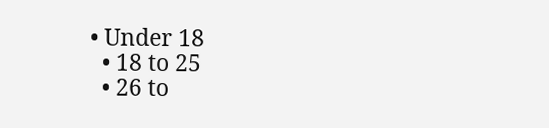• Under 18
  • 18 to 25
  • 26 to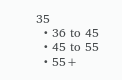35
  • 36 to 45
  • 45 to 55
  • 55+